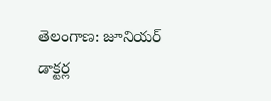తెలంగాణ: జూనియర్ డాక్టర్ల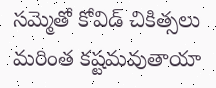సమ్మెతో కోవిడ్ చికిత్సలు మరింత కష్టమవుతాయా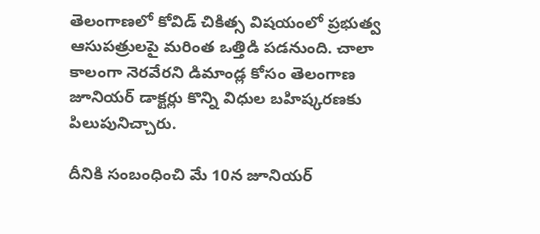తెలంగాణలో కోవిడ్ చికిత్స విషయంలో ప్రభుత్వ ఆసుపత్రులపై మరింత ఒత్తిడి పడనుంది. చాలా కాలంగా నెరవేరని డిమాండ్ల కోసం తెలంగాణ జూనియర్ డాక్టర్లు కొన్ని విధుల బహిష్కరణకు పిలుపునిచ్చారు.

దీనికి సంబంధించి మే 10న జూనియర్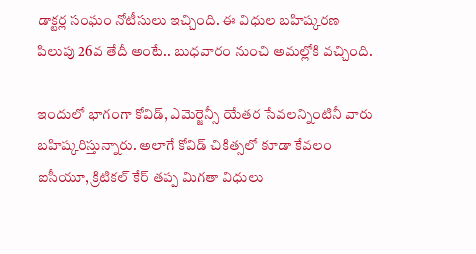డాక్టర్ల సంఘం నోటీసులు ఇచ్చింది. ఈ విధుల బహిష్కరణ పిలుపు 26వ తేదీ అంటే.. బుధవారం నుంచి అమల్లోకి వచ్చింది.

ఇందులో భాగంగా కోవిడ్, ఎమెర్జెన్సీ యేతర సేవలన్నింటినీ వారు బహిష్కరిస్తున్నారు. అలాగే కోవిడ్ చికిత్సలో కూడా కేవలం ఐసీయూ, క్రిటికల్ కేర్ తప్ప మిగతా విధులు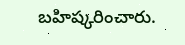బహిష్కరించారు.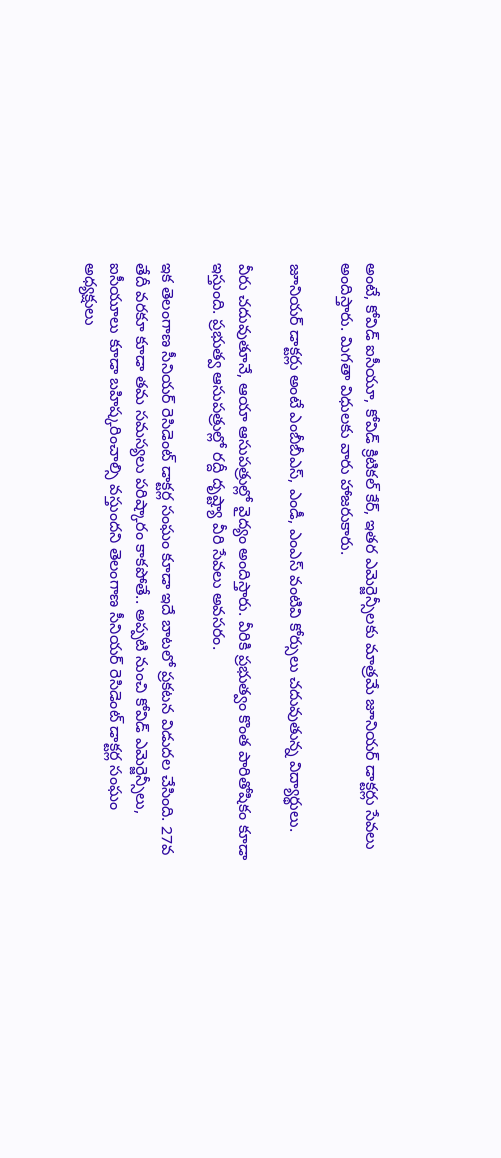అంటే, కోవిడ్ ఐసీయూ, కోవిడ్ క్రిటికల్ కేర్, ఇతర ఎమెర్జెన్సీలకు మాత్రమే జూనియర్ డాక్టర్లు సేవలు అందిస్తారు. మిగతా విధులకు వారు హాజరుకారు.

జూనియర్ డాక్టర్లు అంటే ఎంబీబీఎస్, ఎండీ, ఎంఎస్ వంటివి కోర్సులు చదువుతున్న విద్యార్థులు.

వీరు చదువుతూనే, ఆయా ఆసుపత్రుల్లో వైద్యం అందిస్తారు. వీరికి ప్రభుత్వం కొంత పారితోషికం కూడా ఇస్తుంది. ప్రభుత్వ ఆసుపత్రుల్లో రద్దీ దృష్ట్యా వీరి సేవలు అవసరం.

ఇక తెలంగాణ సీనియర్ రెసిడెంట్ డాక్టర్ల సంఘం కూడా ఇదే బాటలో ప్రకటన విడుదల చేసింది. 27వ తేదీ వరకూ కూడా తమ సమస్యలు పరిష్కారం కాకపోతే.. అప్పటి నుంచి కోవిడ్ ఎమెర్జెన్సీలు, ఐసీయూలు కూడా బహిష్కరించాల్సి వస్తుందని తెలంగాణ సీనియర్ రెసిడెంట్ డాక్టర్ల సంఘం అధ్యక్షులు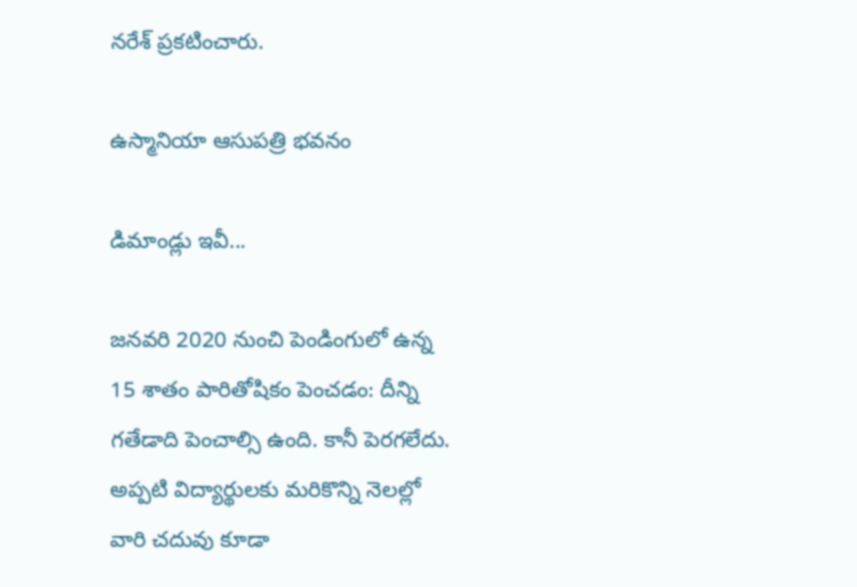నరేశ్ ప్రకటించారు.

ఉస్మానియా ఆసుపత్రి భవనం

డిమాండ్లు ఇవీ...

జనవరి 2020 నుంచి పెండింగులో ఉన్న 15 శాతం పారితోషికం పెంచడం: దీన్ని గతేడాది పెంచాల్సి ఉంది. కానీ పెరగలేదు. అప్పటి విద్యార్థులకు మరికొన్ని నెలల్లో వారి చదువు కూడా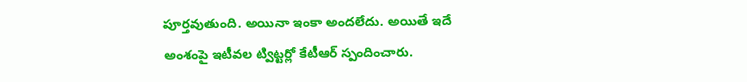పూర్తవుతుంది. అయినా ఇంకా అందలేదు. అయితే ఇదే అంశంపై ఇటీవల ట్విట్టర్లో కేటీఆర్ స్పందించారు.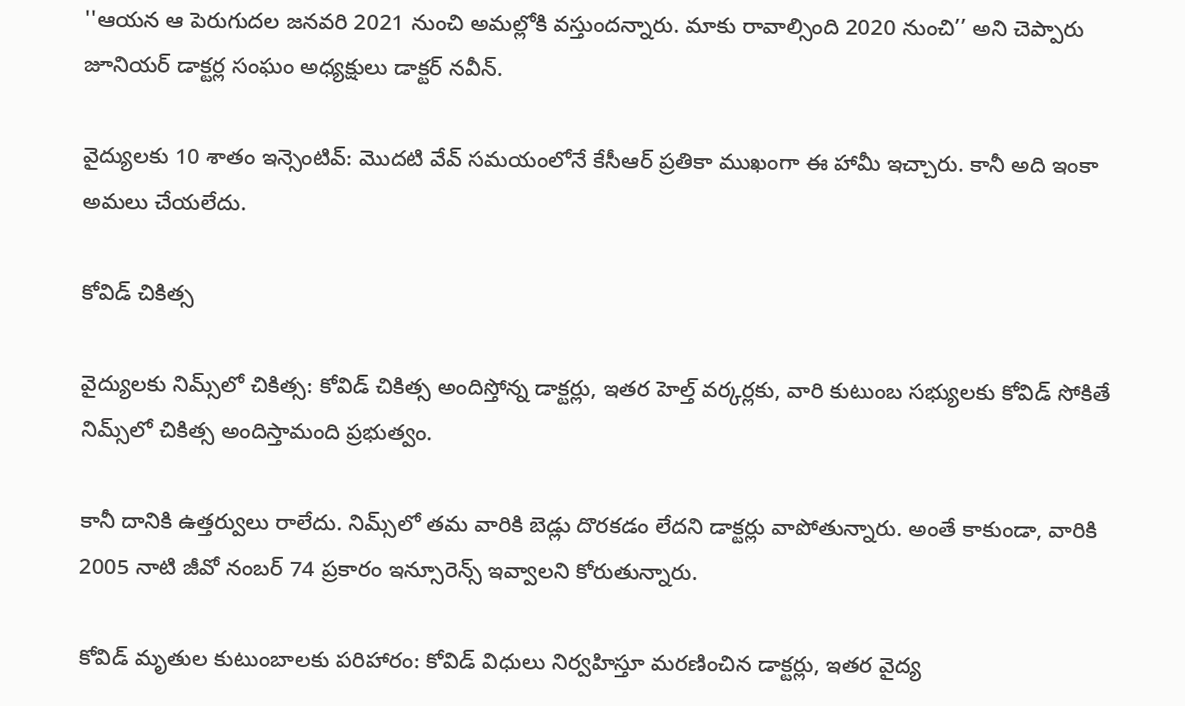''ఆయన ఆ పెరుగుదల జనవరి 2021 నుంచి అమల్లోకి వస్తుందన్నారు. మాకు రావాల్సింది 2020 నుంచి’’ అని చెప్పారు జూనియర్ డాక్టర్ల సంఘం అధ్యక్షులు డాక్టర్ నవీన్.

వైద్యులకు 10 శాతం ఇన్సెంటివ్: మొదటి వేవ్ సమయంలోనే కేసీఆర్ ప్రతికా ముఖంగా ఈ హామీ ఇచ్చారు. కానీ అది ఇంకా అమలు చేయలేదు.

కోవిడ్ చికిత్స

వైద్యులకు నిమ్స్‌లో చికిత్స: కోవిడ్ చికిత్స అందిస్తోన్న డాక్టర్లు, ఇతర హెల్త్ వర్కర్లకు, వారి కుటుంబ సభ్యులకు కోవిడ్ సోకితే నిమ్స్‌లో చికిత్స అందిస్తామంది ప్రభుత్వం.

కానీ దానికి ఉత్తర్వులు రాలేదు. నిమ్స్‌లో తమ వారికి బెడ్లు దొరకడం లేదని డాక్టర్లు వాపోతున్నారు. అంతే కాకుండా, వారికి 2005 నాటి జీవో నంబర్ 74 ప్రకారం ఇన్సూరెన్స్ ఇవ్వాలని కోరుతున్నారు.

కోవిడ్ మృతుల కుటుంబాలకు పరిహారం: కోవిడ్ విధులు నిర్వహిస్తూ మరణించిన డాక్టర్లు, ఇతర వైద్య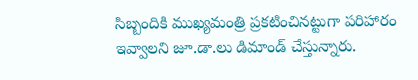సిబ్బందికి ముఖ్యమంత్రి ప్రకటించినట్టుగా పరిహారం ఇవ్వాలని జూ.డా.లు డిమాండ్ చేస్తున్నారు.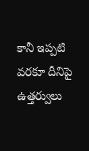కానీ ఇప్పటి వరకూ దీనిపై ఉత్తర్వులు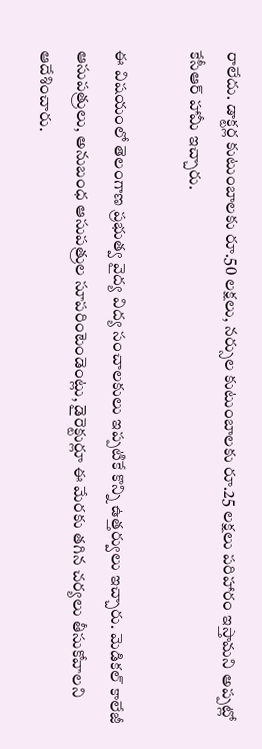రాలేదు. డాక్టర్ల కుటుంబాలకు రూ.50 లక్షలు, నర్సుల కుటుంబాలకు రూ.25 లక్షలు పరిహారం ఇస్తామని అప్పట్లో కేసీఆర్ హామీ ఇచ్చారు.

ఈ విషయంలో తెలంగాణ ప్రభుత్వ వైద్య విద్య సంచాలకులు ఇప్పటికే కొన్ని ఉత్తర్వులు ఇచ్చారు. మెడికల్ కాలేజీ ఆసుపత్రులు, అనుబంధ ఆసుపత్రుల సూపరింటెండెంట్లు, డైరెక్టుర్లూ ఈ మేరకు తగిన చర్యలు తీసుకోవాలని ఆదేశించారు.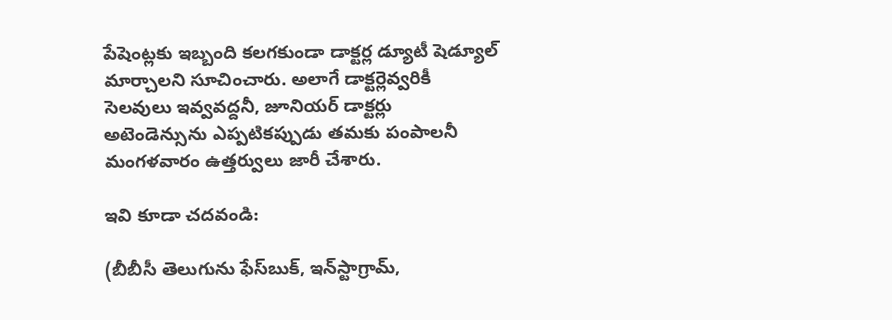పేషెంట్లకు ఇబ్బంది కలగకుండా డాక్టర్ల డ్యూటీ షెడ్యూల్ మార్చాలని సూచించారు. అలాగే డాక్టర్లెవ్వరికీ సెలవులు ఇవ్వవద్దనీ, జూనియర్ డాక్టర్లు అటెండెన్సును ఎప్పటికప్పుడు తమకు పంపాలనీ మంగళవారం ఉత్తర్వులు జారీ చేశారు.

ఇవి కూడా చదవండి:

(బీబీసీ తెలుగును ఫేస్‌బుక్, ఇన్‌స్టాగ్రామ్‌,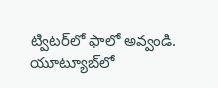ట్విటర్‌లో ఫాలో అవ్వండి. యూట్యూబ్‌లో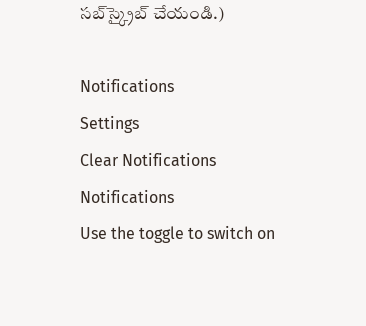సబ్‌స్క్రైబ్ చేయండి.)

Notifications
Settings
Clear Notifications
Notifications
Use the toggle to switch on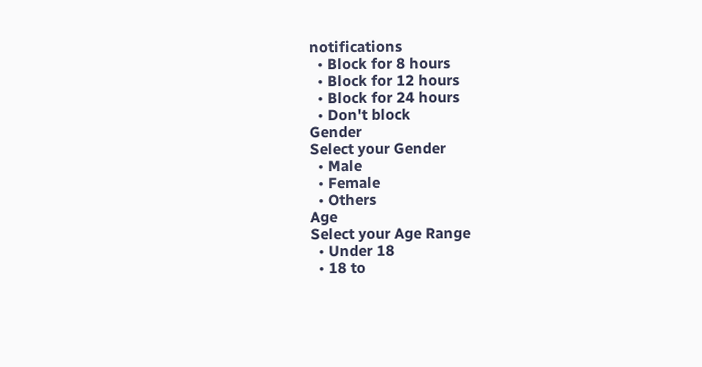notifications
  • Block for 8 hours
  • Block for 12 hours
  • Block for 24 hours
  • Don't block
Gender
Select your Gender
  • Male
  • Female
  • Others
Age
Select your Age Range
  • Under 18
  • 18 to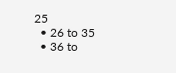25
  • 26 to 35
  • 36 to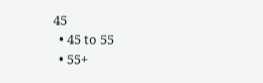45
  • 45 to 55
  • 55+